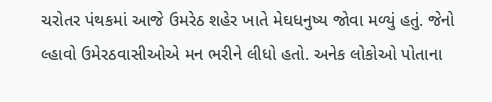ચરોતર પંથકમાં આજે ઉમરેઠ શહેર ખાતે મેઘધનુષ્ય જોવા મળ્યું હતું. જેનો લ્હાવો ઉમેરઠવાસીઓએ મન ભરીને લીધો હતો. અનેક લોકોઓ પોતાના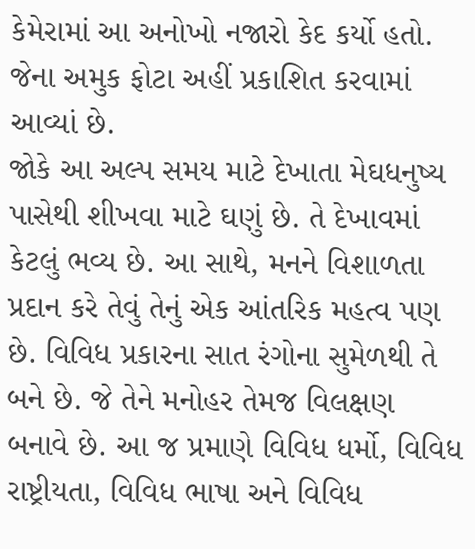કેમેરામાં આ અનોખો નજારો કેદ કર્યો હતો. જેના અમુક ફોટા અહીં પ્રકાશિત કરવામાં આવ્યાં છે.
જોકે આ અલ્પ સમય માટે દેખાતા મેઘધનુષ્ય પાસેથી શીખવા માટે ઘણું છે. તે દેખાવમાં કેટલું ભવ્ય છે. આ સાથે, મનને વિશાળતા પ્રદાન કરે તેવું તેનું એક આંતરિક મહત્વ પણ છે. વિવિધ પ્રકારના સાત રંગોના સુમેળથી તે બને છે. જે તેને મનોહર તેમજ વિલક્ષણ બનાવે છે. આ જ પ્રમાણે વિવિધ ધર્મો, વિવિધ રાષ્ટ્રીયતા, વિવિધ ભાષા અને વિવિધ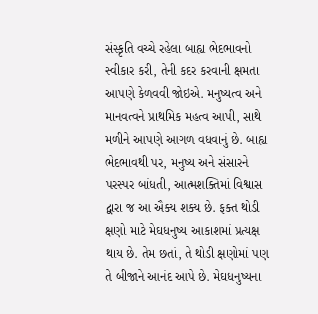સંસ્કૃતિ વચ્ચે રહેલા બાહ્ય ભેદભાવનો સ્વીકાર કરી, તેની કદર કરવાની ક્ષમતા આપણે કેળવવી જોઇએ. મનુષ્યત્વ અને માનવત્વને પ્રાથમિક મહત્વ આપી, સાથે મળીને આપણે આગળ વધવાનું છે. બાહ્ય ભેદભાવથી પર, મનુષ્ય અને સંસારને પરસ્પર બાંધતી, આત્મશક્તિમાં વિશ્વાસ દ્વારા જ આ ઐક્ય શક્ય છે. ફક્ત થોડી ક્ષણો માટે મેઘધનુષ્ય આકાશમાં પ્રત્યક્ષ થાય છે. તેમ છતાં, તે થોડી ક્ષણોમાં પણ તે બીજાને આનંદ આપે છે. મેઘધનુષ્યના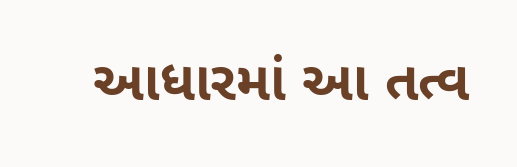આધારમાં આ તત્વ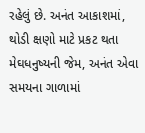રહેલું છે. અનંત આકાશમાં, થોડી ક્ષણો માટે પ્રકટ થતા મેઘધનુષ્યની જેમ, અનંત એવા સમયના ગાળામાં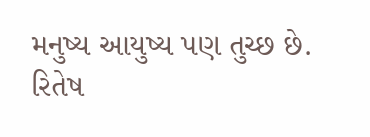મનુષ્ય આયુષ્ય પણ તુચ્છ છે.
રિતેષ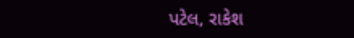પટેલ, રાકેશ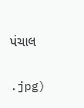પંચાલ

.jpg)